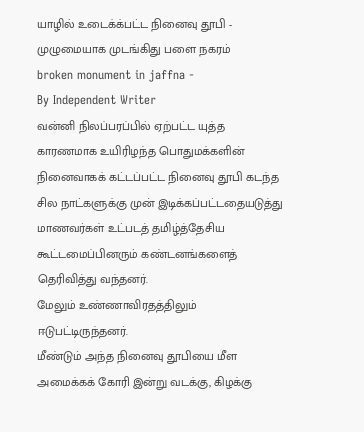யாழில் உடைக்க்பட்ட நினைவு தூபி - முழுமையாக முடங்கிது பளை நகரம்
broken monument in jaffna -
By Independent Writer
வன்னி நிலப்பரப்பில் ஏற்பட்ட யுத்த காரணமாக உயிரிழந்த பொதுமக்களின் நினைவாகக் கட்டப்பட்ட நினைவு தூபி கடந்த சில நாட்களுக்கு முன் இடிக்கப்பட்டதையடுத்து மாணவர்கள் உட்படத் தமிழ்த்தேசிய கூட்டமைப்பினரும் கண்டனங்களைத் தெரிவித்து வந்தனர்.
மேலும் உண்ணாவிரதத்திலும் ஈடுபட்டிருந்தனர்.
மீண்டும் அந்த நினைவு தூபியை மீள அமைக்கக் கோரி இன்று வடக்கு, கிழக்கு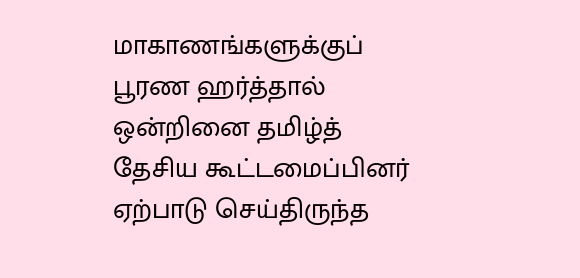மாகாணங்களுக்குப் பூரண ஹர்த்தால் ஒன்றினை தமிழ்த் தேசிய கூட்டமைப்பினர் ஏற்பாடு செய்திருந்த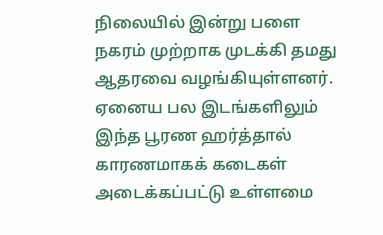நிலையில் இன்று பளை நகரம் முற்றாக முடக்கி தமது ஆதரவை வழங்கியுள்ளனர்.
ஏனைய பல இடங்களிலும் இந்த பூரண ஹர்த்தால் காரணமாகக் கடைகள் அடைக்கப்பட்டு உள்ளமை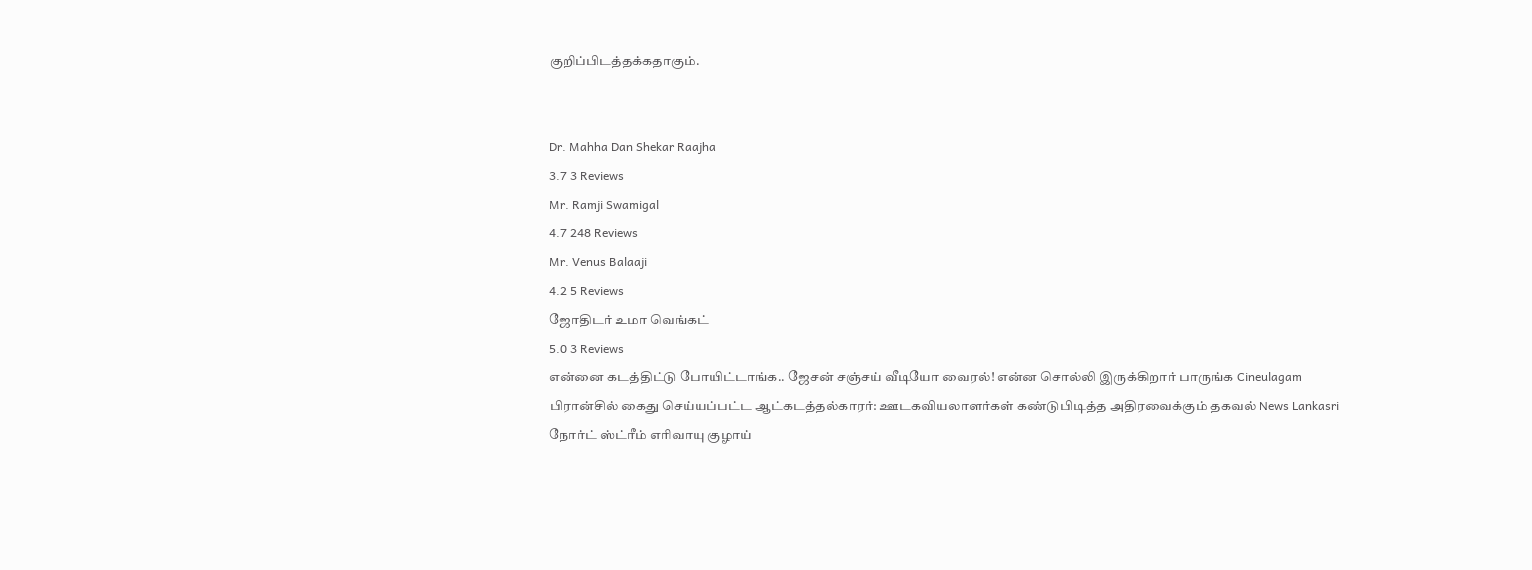குறிப்பிடத்தக்கதாகும்.


Dr. Mahha Dan Shekar Raajha
3.7 3 Reviews
Mr. Ramji Swamigal
4.7 248 Reviews
Mr. Venus Balaaji
4.2 5 Reviews
ஜோதிடர் உமா வெங்கட்
5.0 3 Reviews
என்னை கடத்திட்டு போயிட்டாங்க.. ஜேசன் சஞ்சய் வீடியோ வைரல்! என்ன சொல்லி இருக்கிறார் பாருங்க Cineulagam
பிரான்சில் கைது செய்யப்பட்ட ஆட்கடத்தல்காரர்: ஊடகவியலாளர்கள் கண்டுபிடித்த அதிரவைக்கும் தகவல் News Lankasri
நோர்ட் ஸ்ட்ரீம் எரிவாயு குழாய்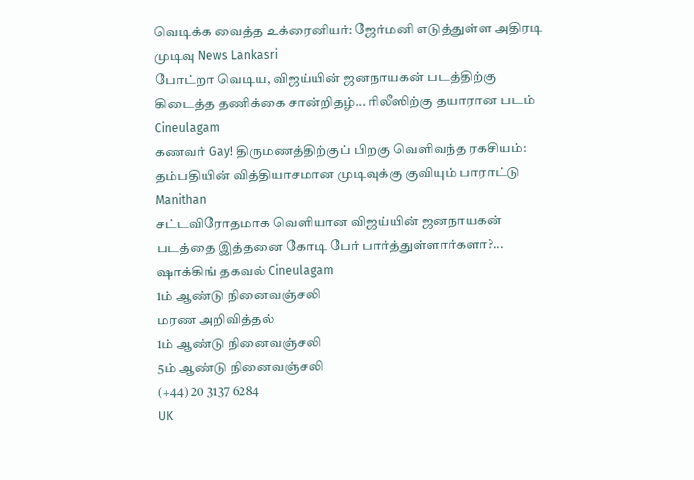வெடிக்க வைத்த உக்ரைனியர்: ஜேர்மனி எடுத்துள்ள அதிரடி முடிவு News Lankasri
போட்றா வெடிய, விஜய்யின் ஜனநாயகன் படத்திற்கு கிடைத்த தணிக்கை சான்றிதழ்... ரிலீஸிற்கு தயாரான படம் Cineulagam
கணவர் Gay! திருமணத்திற்குப் பிறகு வெளிவந்த ரகசியம்: தம்பதியின் வித்தியாசமான முடிவுக்கு குவியும் பாராட்டு Manithan
சட்டவிரோதமாக வெளியான விஜய்யின் ஜனநாயகன் படத்தை இத்தனை கோடி பேர் பார்த்துள்ளார்களா?... ஷாக்கிங் தகவல் Cineulagam
1ம் ஆண்டு நினைவஞ்சலி
மரண அறிவித்தல்
1ம் ஆண்டு நினைவஞ்சலி
5ம் ஆண்டு நினைவஞ்சலி
(+44) 20 3137 6284
UK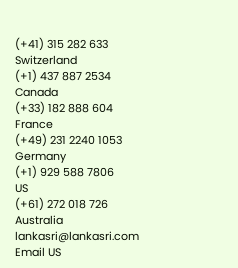(+41) 315 282 633
Switzerland
(+1) 437 887 2534
Canada
(+33) 182 888 604
France
(+49) 231 2240 1053
Germany
(+1) 929 588 7806
US
(+61) 272 018 726
Australia
lankasri@lankasri.com
Email US